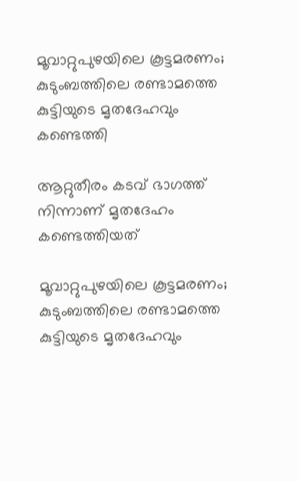മൂവാറ്റുപുഴയിലെ കൂട്ടമരണം; കുടുംബത്തിലെ രണ്ടാമത്തെ കുട്ടിയുടെ മൃതദേഹവും കണ്ടെത്തി

ആറ്റുതീരം കടവ് ഭാഗത്ത് നിന്നാണ് മൃതദേഹം കണ്ടെത്തിയത്

മൂവാറ്റുപുഴയിലെ കൂട്ടമരണം; കുടുംബത്തിലെ രണ്ടാമത്തെ കുട്ടിയുടെ മൃതദേഹവും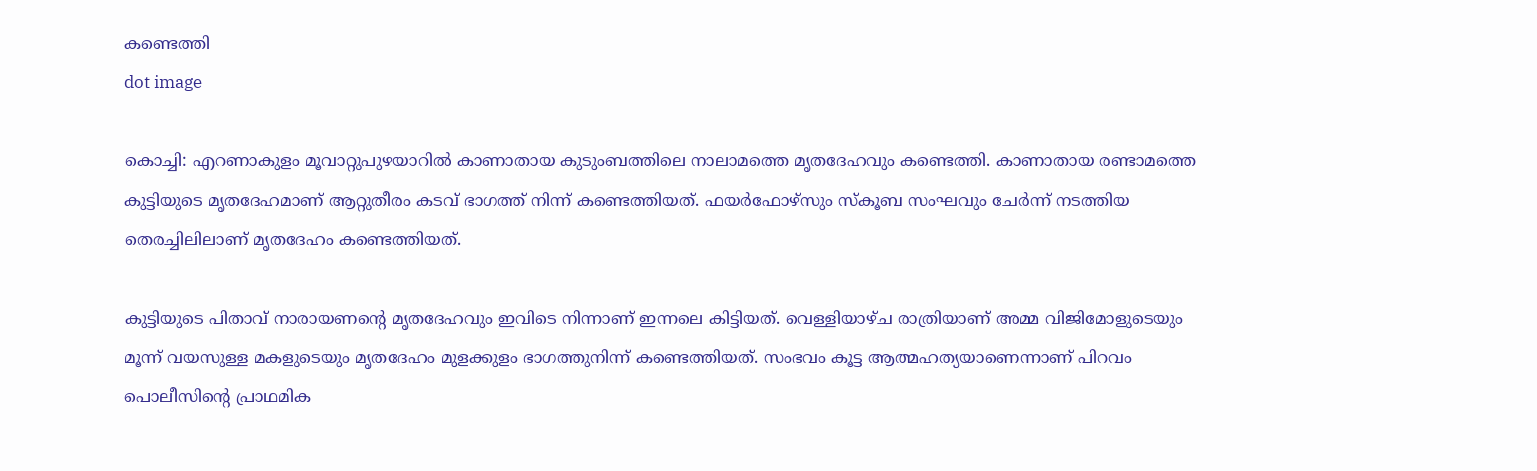കണ്ടെത്തി
dot image

കൊച്ചി: എറണാകുളം മൂവാറ്റുപുഴയാറില്‍ കാണാതായ കുടുംബത്തിലെ നാലാമത്തെ മൃതദേഹവും കണ്ടെത്തി. കാണാതായ രണ്ടാമത്തെ കുട്ടിയുടെ മൃതദേഹമാണ് ആറ്റുതീരം കടവ് ഭാഗത്ത് നിന്ന് കണ്ടെത്തിയത്. ഫയര്‍ഫോഴ്‌സും സ്‌കൂബ സംഘവും ചേര്‍ന്ന് നടത്തിയ തെരച്ചിലിലാണ് മൃതദേഹം കണ്ടെത്തിയത്.

കുട്ടിയുടെ പിതാവ് നാരായണന്റെ മൃതദേഹവും ഇവിടെ നിന്നാണ് ഇന്നലെ കിട്ടിയത്. വെള്ളിയാഴ്ച രാത്രിയാണ് അമ്മ വിജിമോളുടെയും മൂന്ന് വയസുള്ള മകളുടെയും മൃതദേഹം മുളക്കുളം ഭാഗത്തുനിന്ന് കണ്ടെത്തിയത്. സംഭവം കൂട്ട ആത്മഹത്യയാണെന്നാണ് പിറവം പൊലീസിന്റെ പ്രാഥമിക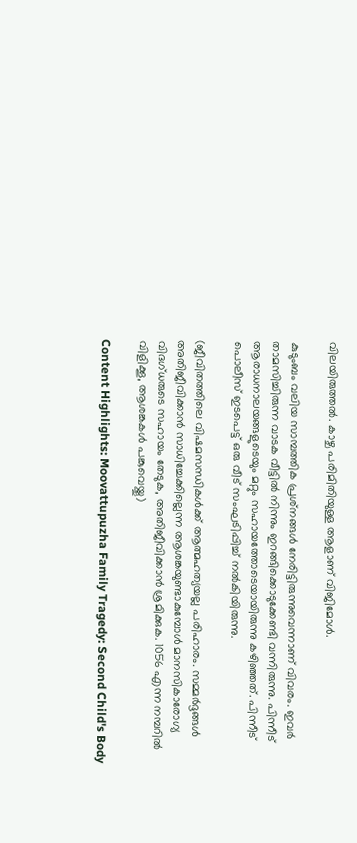വിലയിരുത്തല്‍. കാഴ്ച പരിമിതിയുള്ള ആളാണ് വിജിമോള്‍.

കുടുംബം വലിയ സാമ്പത്തിക പ്രശ്‌നങ്ങള്‍ നേരിട്ടിരുന്നുവെന്നാണ് വിവരം. ഇവർ താമസിച്ചിരുന്ന വാടക വീട്ടില്‍ നിന്നും ഇറങ്ങിക്കൊടുക്കേണ്ടി വന്നിരുന്നു. പിന്നീട് ആരാധനാലയങ്ങളുടെയും മറ്റും സഹായത്തോടെയായിരുന്നു കഴിഞ്ഞത്. പിന്നീട് പൊലീസ് ഇടപെട്ട് ഒരു വീട് സംഘടിപ്പിച്ച് നല്‍കിയിരുന്നു.

(ജീവിതത്തിലെ വിഷമസന്ധികള്‍ക്ക് ആത്മഹത്യയല്ല പരിഹാരം. സമ്മര്‍ദ്ദങ്ങള്‍ അതിജീവിക്കാന്‍ സാധിച്ചേക്കില്ലെന്ന ആശങ്കയുണ്ടാകുമ്പോള്‍ മാനസികാരോഗ്യ വിദഗ്ധരുടെ സഹായം തേടുക, അതിജീവിക്കാന്‍ ശ്രമിക്കുക. 1056 എന്ന നമ്പറില്‍ വിളിക്കൂ, ആശങ്കകള്‍ പങ്കുവെയ്ക്കൂ)

Content Highlights: Moovattupuzha Family Tragedy: Second Child's Body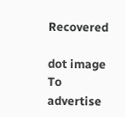Recovered

dot image
To advertise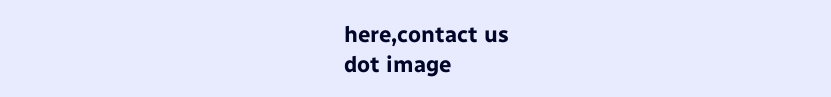here,contact us
dot image